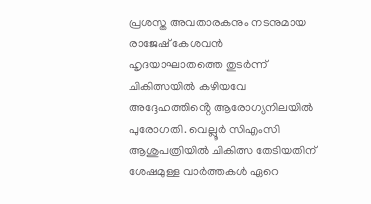പ്രശസ്ത അവതാരകനും നടനുമായ രാജേഷ് കേശവൻ ഹൃദയാഘാതത്തെ തുടർന്ന് ചികിത്സയിൽ കഴിയവേ അദ്ദേഹത്തിൻ്റെ ആരോഗ്യനിലയിൽ പുരോഗതി. വെല്ലൂർ സിഎംസി ആശുപത്രിയിൽ ചികിത്സ തേടിയതിന് ശേഷമുള്ള വാർത്തകൾ ഏറെ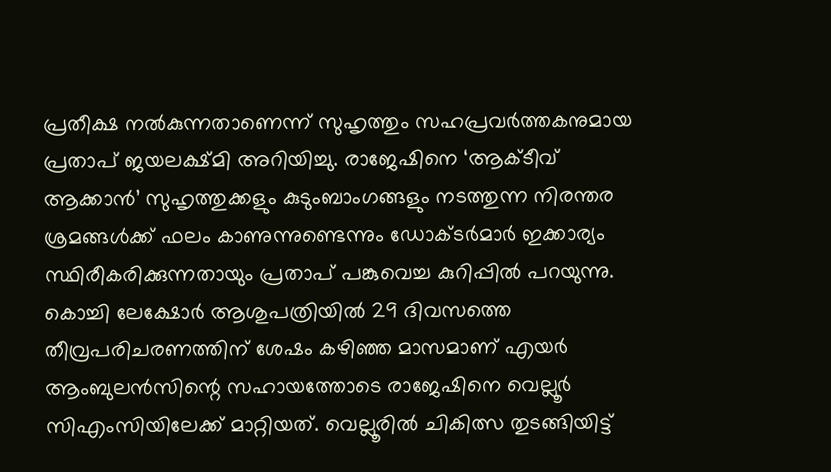പ്രതീക്ഷ നൽകുന്നതാണെന്ന് സുഹൃത്തും സഹപ്രവർത്തകനുമായ പ്രതാപ് ജയലക്ഷ്മി അറിയിച്ചു. രാജേഷിനെ ‘ആക്ടീവ് ആക്കാൻ’ സുഹൃത്തുക്കളും കുടുംബാംഗങ്ങളും നടത്തുന്ന നിരന്തര ശ്രമങ്ങൾക്ക് ഫലം കാണുന്നുണ്ടെന്നും ഡോക്ടർമാർ ഇക്കാര്യം സ്ഥിരീകരിക്കുന്നതായും പ്രതാപ് പങ്കുവെച്ച കുറിപ്പിൽ പറയുന്നു.
കൊച്ചി ലേക്ഷോർ ആശുപത്രിയിൽ 29 ദിവസത്തെ തീവ്രപരിചരണത്തിന് ശേഷം കഴിഞ്ഞ മാസമാണ് എയർ ആംബുലൻസിന്റെ സഹായത്തോടെ രാജേഷിനെ വെല്ലൂർ സിഎംസിയിലേക്ക് മാറ്റിയത്. വെല്ലൂരിൽ ചികിത്സ തുടങ്ങിയിട്ട്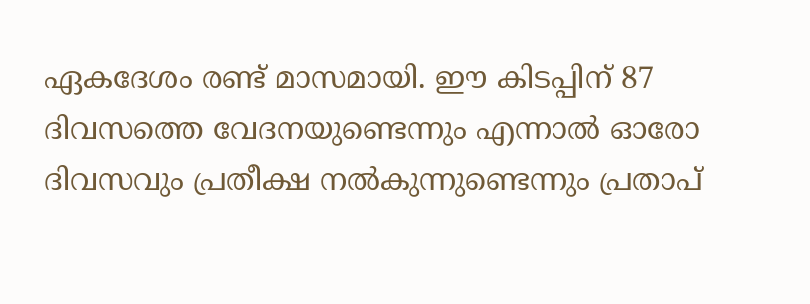ഏകദേശം രണ്ട് മാസമായി. ഈ കിടപ്പിന് 87 ദിവസത്തെ വേദനയുണ്ടെന്നും എന്നാൽ ഓരോ ദിവസവും പ്രതീക്ഷ നൽകുന്നുണ്ടെന്നും പ്രതാപ്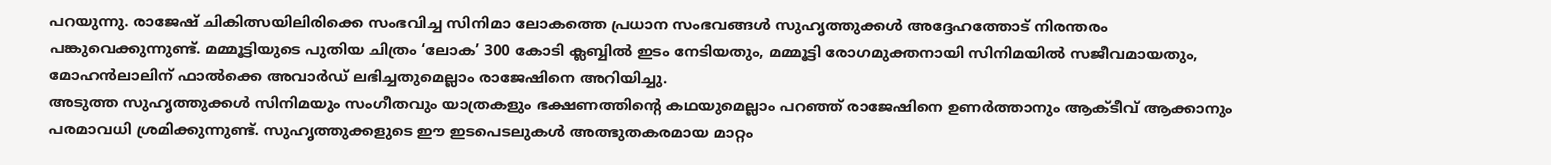പറയുന്നു. രാജേഷ് ചികിത്സയിലിരിക്കെ സംഭവിച്ച സിനിമാ ലോകത്തെ പ്രധാന സംഭവങ്ങൾ സുഹൃത്തുക്കൾ അദ്ദേഹത്തോട് നിരന്തരം പങ്കുവെക്കുന്നുണ്ട്. മമ്മൂട്ടിയുടെ പുതിയ ചിത്രം ‘ലോക’ 300 കോടി ക്ലബ്ബിൽ ഇടം നേടിയതും, മമ്മൂട്ടി രോഗമുക്തനായി സിനിമയിൽ സജീവമായതും, മോഹൻലാലിന് ഫാൽക്കെ അവാർഡ് ലഭിച്ചതുമെല്ലാം രാജേഷിനെ അറിയിച്ചു.
അടുത്ത സുഹൃത്തുക്കൾ സിനിമയും സംഗീതവും യാത്രകളും ഭക്ഷണത്തിന്റെ കഥയുമെല്ലാം പറഞ്ഞ് രാജേഷിനെ ഉണർത്താനും ആക്ടീവ് ആക്കാനും പരമാവധി ശ്രമിക്കുന്നുണ്ട്. സുഹൃത്തുക്കളുടെ ഈ ഇടപെടലുകൾ അത്ഭുതകരമായ മാറ്റം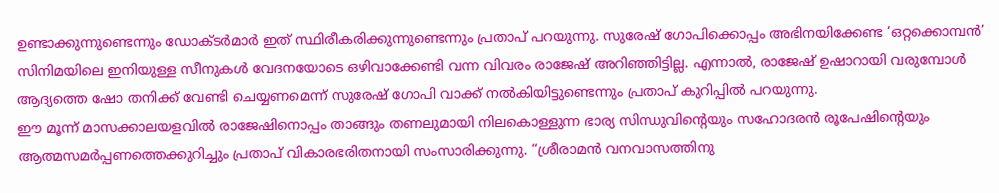ഉണ്ടാക്കുന്നുണ്ടെന്നും ഡോക്ടർമാർ ഇത് സ്ഥിരീകരിക്കുന്നുണ്ടെന്നും പ്രതാപ് പറയുന്നു. സുരേഷ് ഗോപിക്കൊപ്പം അഭിനയിക്കേണ്ട ‘ഒറ്റക്കൊമ്പൻ’ സിനിമയിലെ ഇനിയുള്ള സീനുകൾ വേദനയോടെ ഒഴിവാക്കേണ്ടി വന്ന വിവരം രാജേഷ് അറിഞ്ഞിട്ടില്ല. എന്നാൽ, രാജേഷ് ഉഷാറായി വരുമ്പോൾ ആദ്യത്തെ ഷോ തനിക്ക് വേണ്ടി ചെയ്യണമെന്ന് സുരേഷ് ഗോപി വാക്ക് നൽകിയിട്ടുണ്ടെന്നും പ്രതാപ് കുറിപ്പിൽ പറയുന്നു.
ഈ മൂന്ന് മാസക്കാലയളവിൽ രാജേഷിനൊപ്പം താങ്ങും തണലുമായി നിലകൊള്ളുന്ന ഭാര്യ സിന്ധുവിന്റെയും സഹോദരൻ രൂപേഷിന്റെയും ആത്മസമർപ്പണത്തെക്കുറിച്ചും പ്രതാപ് വികാരഭരിതനായി സംസാരിക്കുന്നു. “ശ്രീരാമൻ വനവാസത്തിനു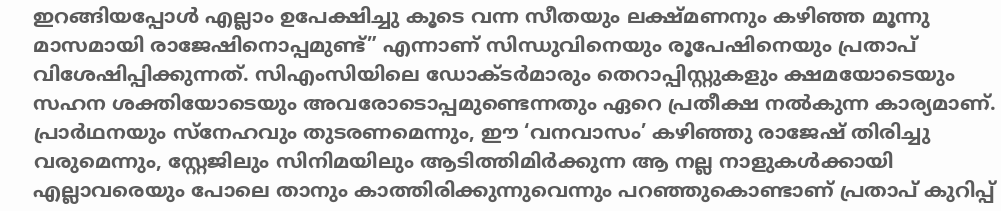ഇറങ്ങിയപ്പോൾ എല്ലാം ഉപേക്ഷിച്ചു കൂടെ വന്ന സീതയും ലക്ഷ്മണനും കഴിഞ്ഞ മൂന്നു മാസമായി രാജേഷിനൊപ്പമുണ്ട്” എന്നാണ് സിന്ധുവിനെയും രൂപേഷിനെയും പ്രതാപ് വിശേഷിപ്പിക്കുന്നത്. സിഎംസിയിലെ ഡോക്ടർമാരും തെറാപ്പിസ്റ്റുകളും ക്ഷമയോടെയും സഹന ശക്തിയോടെയും അവരോടൊപ്പമുണ്ടെന്നതും ഏറെ പ്രതീക്ഷ നൽകുന്ന കാര്യമാണ്.
പ്രാർഥനയും സ്നേഹവും തുടരണമെന്നും, ഈ ‘വനവാസം’ കഴിഞ്ഞു രാജേഷ് തിരിച്ചു വരുമെന്നും, സ്റ്റേജിലും സിനിമയിലും ആടിത്തിമിർക്കുന്ന ആ നല്ല നാളുകൾക്കായി എല്ലാവരെയും പോലെ താനും കാത്തിരിക്കുന്നുവെന്നും പറഞ്ഞുകൊണ്ടാണ് പ്രതാപ് കുറിപ്പ്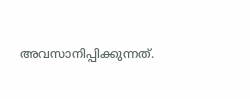അവസാനിപ്പിക്കുന്നത്.